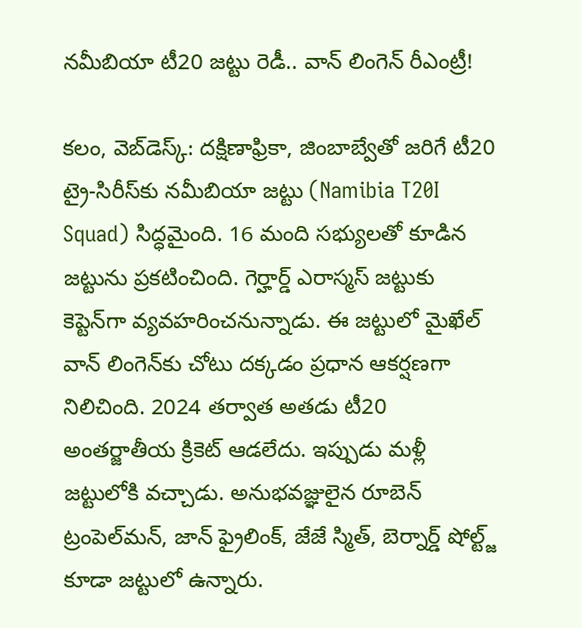నమీబియా టీ20 జట్టు రెడీ.. వాన్ లింగెన్ రీఎంట్రీ!

క‌లం, వెబ్‌డెస్క్‌: దక్షిణాఫ్రికా, జింబాబ్వేతో జరిగే టీ20 ట్రై-సిరీస్‌కు నమీబియా జట్టు (Namibia T20I Squad) సిద్ధమైంది. 16 మంది సభ్యులతో కూడిన జట్టును ప్రకటించింది. గెర్హార్డ్ ఎరాస్మస్ జట్టుకు కెప్టెన్‌గా వ్యవహరించనున్నాడు. ఈ జట్టులో మైఖేల్ వాన్ లింగెన్‌కు చోటు దక్కడం ప్రధాన ఆకర్షణగా నిలిచింది. 2024 తర్వాత అతడు టీ20 అంతర్జాతీయ క్రికెట్ ఆడలేదు. ఇప్పుడు మళ్లీ జట్టులోకి వచ్చాడు. అనుభవజ్ఞులైన రూబెన్ ట్రంపెల్‌మన్, జాన్ ఫ్రైలింక్, జేజే స్మిత్, బెర్నార్డ్ షోల్ట్జ్ కూడా జట్టులో ఉన్నారు.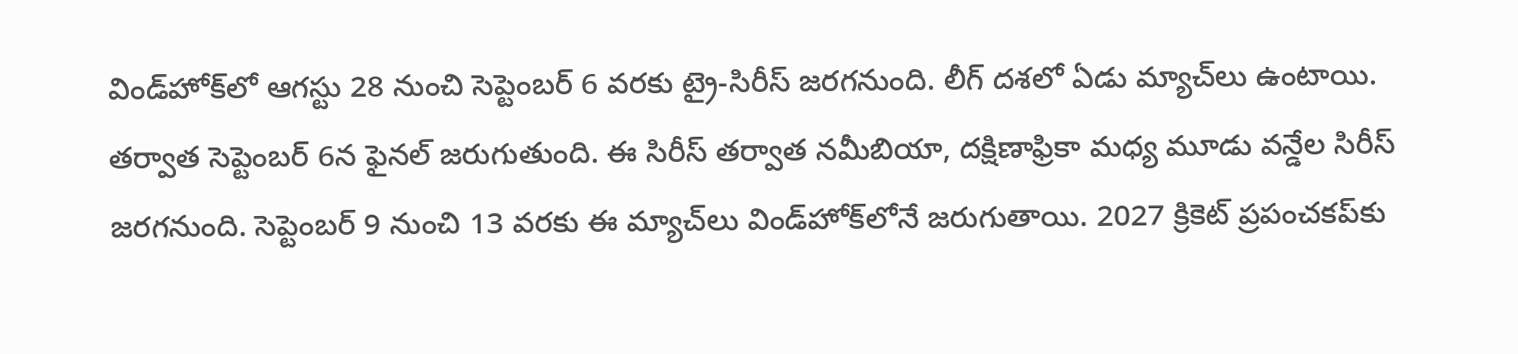విండ్‌హోక్‌లో ఆగస్టు 28 నుంచి సెప్టెంబర్ 6 వరకు ట్రై-సిరీస్ జరగనుంది. లీగ్ దశలో ఏడు మ్యాచ్‌లు ఉంటాయి. తర్వాత సెప్టెంబర్ 6న ఫైనల్ జరుగుతుంది. ఈ సిరీస్ తర్వాత నమీబియా, దక్షిణాఫ్రికా మధ్య మూడు వన్డేల సిరీస్ జరగనుంది. సెప్టెంబర్ 9 నుంచి 13 వరకు ఈ మ్యాచ్‌లు విండ్‌హోక్‌లోనే జరుగుతాయి. 2027 క్రికెట్ ప్రపంచకప్‌కు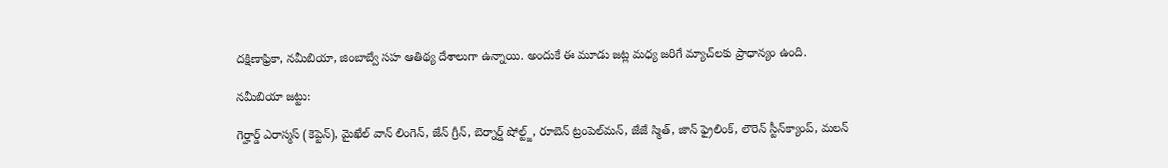దక్షిణాఫ్రికా, నమీబియా, జింబాబ్వే సహ ఆతిథ్య దేశాలుగా ఉన్నాయి. అందుకే ఈ మూడు జట్ల మధ్య జరిగే మ్యాచ్‌లకు ప్రాధాన్యం ఉంది.

నమీబియా జట్టు:

గెర్హార్డ్ ఎరాస్మస్ (కెప్టెన్), మైఖేల్ వాన్ లింగెన్, జేన్ గ్రీన్, బెర్నార్డ్ షోల్ట్జ్, రూబెన్ ట్రంపెల్‌మన్, జేజే స్మిత్, జాన్ ఫ్రైలింక్, లౌరెన్ స్టీన్‌క్యాంప్, మలన్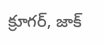క్రూగర్, జాక్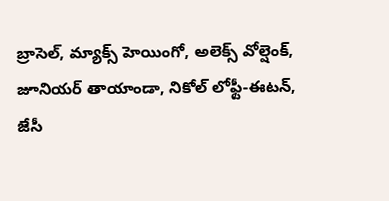బ్రాసెల్, మ్యాక్స్ హెయింగో, అలెక్స్ వోల్షెంక్, జూనియర్ తాయాండా, నికోల్ లోఫ్టీ-ఈటన్, జేసీ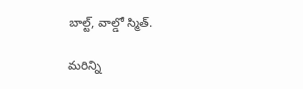బాల్ట్, వాల్డో స్మిత్.

మ‌రిన్ని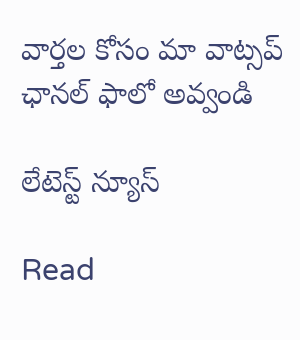వార్త‌ల కోసం మా వాట్స‌ప్ ఛాన‌ల్ ఫాలో అవ్వండి

లేటెస్ట్ న్యూస్‌

Read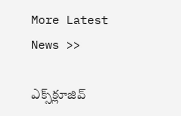More Latest News >>

ఎక్స్‌క్లూజివ్‌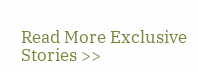Read More Exclusive Stories >>